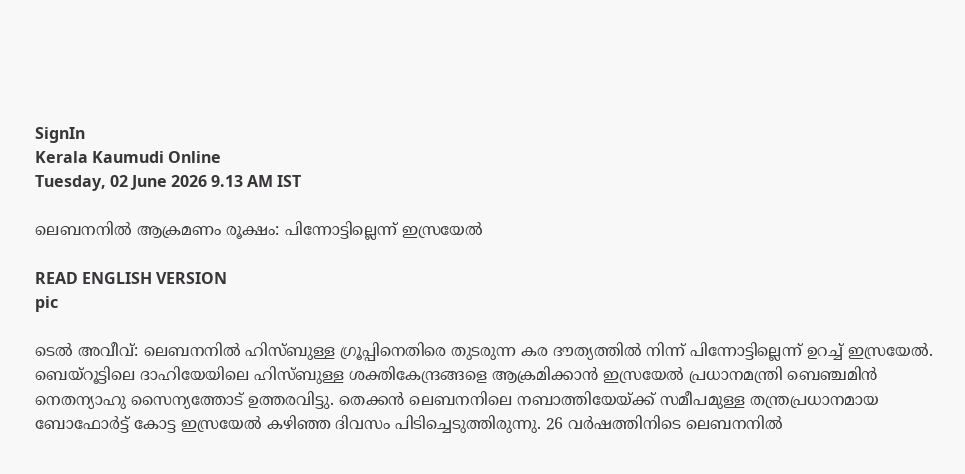SignIn
Kerala Kaumudi Online
Tuesday, 02 June 2026 9.13 AM IST

ലെബനനിൽ ആക്രമണം രൂക്ഷം: പിന്നോട്ടില്ലെന്ന് ഇസ്രയേൽ

READ ENGLISH VERSION
pic

ടെൽ അവീവ്: ലെബനനിൽ ഹിസ്ബുള്ള ഗ്രൂപ്പിനെതിരെ തുടരുന്ന കര ദൗത്യത്തിൽ നിന്ന് പിന്നോട്ടില്ലെന്ന് ഉറച്ച് ഇസ്രയേൽ. ബെയ്റൂട്ടിലെ ദാഹിയേയിലെ ഹിസ്ബുള്ള ശക്തികേന്ദ്രങ്ങളെ ആക്രമിക്കാൻ ഇസ്രയേൽ പ്രധാനമന്ത്രി ബെഞ്ചമിൻ നെതന്യാഹു സൈന്യത്തോട് ഉത്തരവിട്ടു. തെക്കൻ ലെബനനിലെ നബാത്തിയേയ്ക്ക് സമീപമുള്ള തന്ത്രപ്രധാനമായ ബോഫോർട്ട് കോട്ട ഇസ്രയേൽ കഴിഞ്ഞ ദിവസം പിടിച്ചെടുത്തിരുന്നു. 26 വർഷത്തിനിടെ ലെബനനിൽ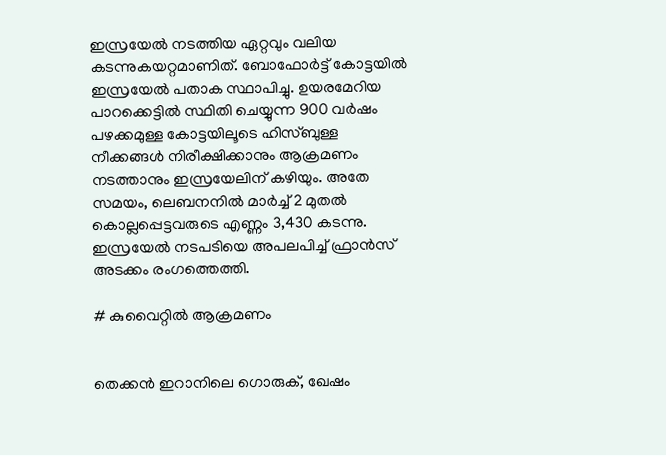ഇസ്രയേൽ നടത്തിയ ഏറ്റവും വലിയ കടന്നുകയറ്റമാണിത്. ബോഫോർട്ട് കോട്ടയിൽ ഇസ്രയേൽ പതാക സ്ഥാപിച്ചു. ഉയരമേറിയ പാറക്കെട്ടിൽ സ്ഥിതി ചെയ്യുന്ന 900 വർഷം പഴക്കമുള്ള കോട്ടയിലൂടെ ഹിസ്ബുള്ള നീക്കങ്ങൾ നിരീക്ഷിക്കാനും ആക്രമണം നടത്താനും ഇസ്രയേലിന് കഴിയും. അതേ സമയം, ലെബനനിൽ മാർച്ച് 2 മുതൽ കൊല്ലപ്പെട്ടവരുടെ എണ്ണം 3,430 കടന്നു. ഇസ്രയേൽ നടപടിയെ അപലപിച്ച് ഫ്രാൻസ് അടക്കം രംഗത്തെത്തി.

# കുവൈറ്റിൽ ആക്രമണം


തെക്കൻ ഇറാനിലെ ഗൊരുക്, ഖേഷം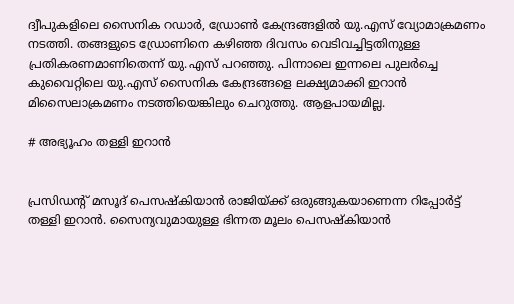ദ്വീപുകളിലെ സൈനിക റഡാർ, ഡ്രോൺ കേന്ദ്രങ്ങളിൽ യു.എസ് വ്യോമാക്രമണം നടത്തി. തങ്ങളുടെ ഡ്രോണിനെ കഴിഞ്ഞ ദിവസം വെടിവച്ചിട്ടതിനുള്ള പ്രതികരണമാണിതെന്ന് യു.എസ് പറഞ്ഞു. പിന്നാലെ ഇന്നലെ പുലർച്ചെ കുവൈറ്റിലെ യു.എസ് സൈനിക കേന്ദ്രങ്ങളെ ലക്ഷ്യമാക്കി ഇറാൻ മിസൈലാക്രമണം നടത്തിയെങ്കിലും ചെറുത്തു. ആളപായമില്ല.

# അഭ്യൂഹം തള്ളി ഇറാൻ


പ്രസിഡന്റ് മസൂദ് പെസ‌ഷ്‌കിയാൻ രാജിയ്ക്ക് ഒരുങ്ങുകയാണെന്ന റിപ്പോർട്ട് തള്ളി ഇറാൻ. സൈന്യവുമായുള്ള ഭിന്നത മൂലം പെസ‌ഷ്‌കിയാൻ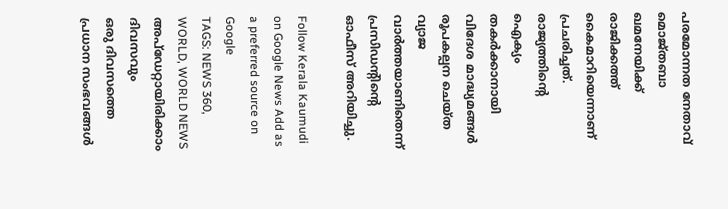പരമോന്നത നേതാവ് മൊജ്തബാ ഖമനേയിക്ക് രാജിക്കത്ത് കൈമാറിയെന്നാണ് പ്രചരിച്ചത്. രാജ്യത്തിന്റെ ഐക്യം തകർക്കാനായി വിദേശ മാദ്ധ്യമങ്ങൾ രൂപകല്പന ചെയ്ത വ്യാജ വാർത്തയാണിതെന്ന് പ്രസിഡന്റിന്റെ ഓഫീസ് അറിയിച്ചു.

Follow Kerala Kaumudi on Google News Add as a preferred source on Google
TAGS: NEWS 360, WORLD, WORLD NEWS
അപ്ഡേറ്റായിരിക്കാം ദിവസവും
ഒരു ദിവസത്തെ പ്രധാന സംഭവങ്ങൾ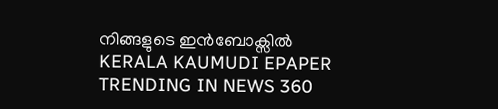നിങ്ങളുടെ ഇൻബോക്സിൽ
KERALA KAUMUDI EPAPER
TRENDING IN NEWS 360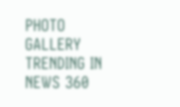PHOTO GALLERY
TRENDING IN NEWS 360